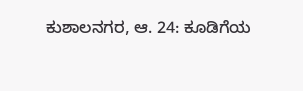ಕುಶಾಲನಗರ, ಆ. 24: ಕೂಡಿಗೆಯ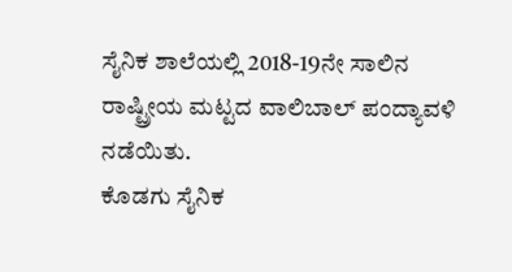ಸೈನಿಕ ಶಾಲೆಯಲ್ಲಿ 2018-19ನೇ ಸಾಲಿನ ರಾಷ್ಟ್ರೀಯ ಮಟ್ಟದ ವಾಲಿಬಾಲ್ ಪಂದ್ಯಾವಳಿ ನಡೆಯಿತು.
ಕೊಡಗು ಸೈನಿಕ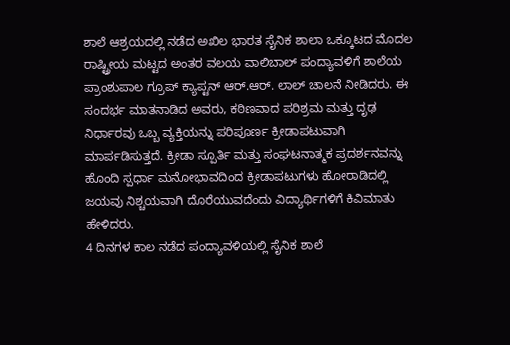ಶಾಲೆ ಆಶ್ರಯದಲ್ಲಿ ನಡೆದ ಅಖಿಲ ಭಾರತ ಸೈನಿಕ ಶಾಲಾ ಒಕ್ಕೂಟದ ಮೊದಲ ರಾಷ್ಟ್ರೀಯ ಮಟ್ಟದ ಅಂತರ ವಲಯ ವಾಲಿಬಾಲ್ ಪಂದ್ಯಾವಳಿಗೆ ಶಾಲೆಯ ಪ್ರಾಂಶುಪಾಲ ಗ್ರೂಪ್ ಕ್ಯಾಪ್ಟನ್ ಆರ್.ಆರ್. ಲಾಲ್ ಚಾಲನೆ ನೀಡಿದರು. ಈ ಸಂದರ್ಭ ಮಾತನಾಡಿದ ಅವರು, ಕಠಿಣವಾದ ಪರಿಶ್ರಮ ಮತ್ತು ದೃಢ ನಿರ್ಧಾರವು ಒಬ್ಬ ವ್ಯಕ್ತಿಯನ್ನು ಪರಿಪೂರ್ಣ ಕ್ರೀಡಾಪಟುವಾಗಿ ಮಾರ್ಪಡಿಸುತ್ತದೆ. ಕ್ರೀಡಾ ಸ್ಪೂರ್ತಿ ಮತ್ತು ಸಂಘಟನಾತ್ಮಕ ಪ್ರದರ್ಶನವನ್ನು ಹೊಂದಿ ಸ್ಪರ್ಧಾ ಮನೋಭಾವದಿಂದ ಕ್ರೀಡಾಪಟುಗಳು ಹೋರಾಡಿದಲ್ಲಿ ಜಯವು ನಿಶ್ಚಯವಾಗಿ ದೊರೆಯುವದೆಂದು ವಿದ್ಯಾರ್ಥಿಗಳಿಗೆ ಕಿವಿಮಾತು ಹೇಳಿದರು.
4 ದಿನಗಳ ಕಾಲ ನಡೆದ ಪಂದ್ಯಾವಳಿಯಲ್ಲಿ ಸೈನಿಕ ಶಾಲೆ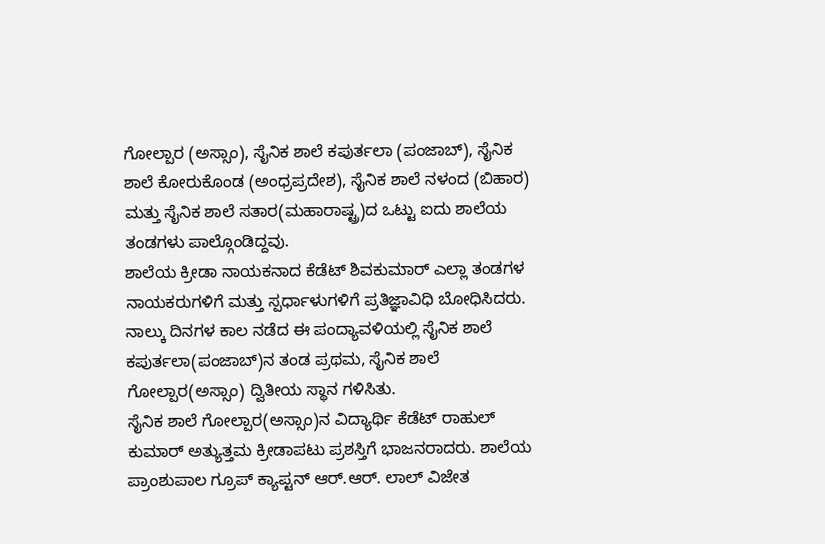ಗೋಲ್ಪಾರ (ಅಸ್ಸಾಂ), ಸೈನಿಕ ಶಾಲೆ ಕಪುರ್ತಲಾ (ಪಂಜಾಬ್), ಸೈನಿಕ ಶಾಲೆ ಕೋರುಕೊಂಡ (ಅಂಧ್ರಪ್ರದೇಶ), ಸೈನಿಕ ಶಾಲೆ ನಳಂದ (ಬಿಹಾರ) ಮತ್ತು ಸೈನಿಕ ಶಾಲೆ ಸತಾರ(ಮಹಾರಾಷ್ಟ್ರ)ದ ಒಟ್ಟು ಐದು ಶಾಲೆಯ ತಂಡಗಳು ಪಾಲ್ಗೊಂಡಿದ್ದವು.
ಶಾಲೆಯ ಕ್ರೀಡಾ ನಾಯಕನಾದ ಕೆಡೆಟ್ ಶಿವಕುಮಾರ್ ಎಲ್ಲಾ ತಂಡಗಳ ನಾಯಕರುಗಳಿಗೆ ಮತ್ತು ಸ್ಪರ್ಧಾಳುಗಳಿಗೆ ಪ್ರತಿಜ್ಞಾವಿಧಿ ಬೋಧಿಸಿದರು. ನಾಲ್ಕು ದಿನಗಳ ಕಾಲ ನಡೆದ ಈ ಪಂದ್ಯಾವಳಿಯಲ್ಲಿ ಸೈನಿಕ ಶಾಲೆ ಕಪುರ್ತಲಾ(ಪಂಜಾಬ್)ನ ತಂಡ ಪ್ರಥಮ, ಸೈನಿಕ ಶಾಲೆ ಗೋಲ್ಪಾರ(ಅಸ್ಸಾಂ) ದ್ವಿತೀಯ ಸ್ಥಾನ ಗಳಿಸಿತು.
ಸೈನಿಕ ಶಾಲೆ ಗೋಲ್ಪಾರ(ಅಸ್ಸಾಂ)ನ ವಿದ್ಯಾರ್ಥಿ ಕೆಡೆಟ್ ರಾಹುಲ್ ಕುಮಾರ್ ಅತ್ಯುತ್ತಮ ಕ್ರೀಡಾಪಟು ಪ್ರಶಸ್ತಿಗೆ ಭಾಜನರಾದರು. ಶಾಲೆಯ ಪ್ರಾಂಶುಪಾಲ ಗ್ರೂಪ್ ಕ್ಯಾಪ್ಟನ್ ಆರ್.ಆರ್. ಲಾಲ್ ವಿಜೇತ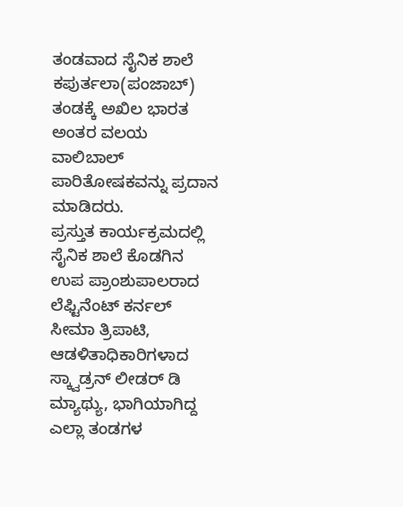ತಂಡವಾದ ಸೈನಿಕ ಶಾಲೆ ಕಪುರ್ತಲಾ(ಪಂಜಾಬ್) ತಂಡಕ್ಕೆ ಅಖಿಲ ಭಾರತ ಅಂತರ ವಲಯ ವಾಲಿಬಾಲ್ ಪಾರಿತೋಷಕವನ್ನು ಪ್ರದಾನ ಮಾಡಿದರು.
ಪ್ರಸ್ತುತ ಕಾರ್ಯಕ್ರಮದಲ್ಲಿ ಸೈನಿಕ ಶಾಲೆ ಕೊಡಗಿನ ಉಪ ಪ್ರಾಂಶುಪಾಲರಾದ ಲೆಫ್ಟಿನೆಂಟ್ ಕರ್ನಲ್ ಸೀಮಾ ತ್ರಿಪಾಟಿ, ಆಡಳಿತಾಧಿಕಾರಿಗಳಾದ ಸ್ಕ್ವಾಡ್ರನ್ ಲೀಡರ್ ಡಿ ಮ್ಯಾಥ್ಯು, ಭಾಗಿಯಾಗಿದ್ದ ಎಲ್ಲಾ ತಂಡಗಳ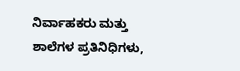ನಿರ್ವಾಹಕರು ಮತ್ತು ಶಾಲೆಗಳ ಪ್ರತಿನಿಧಿಗಳು,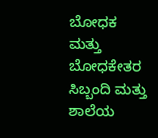ಬೋಧಕ ಮತ್ತು ಬೋಧಕೇತರ ಸಿಬ್ಬಂದಿ ಮತ್ತು ಶಾಲೆಯ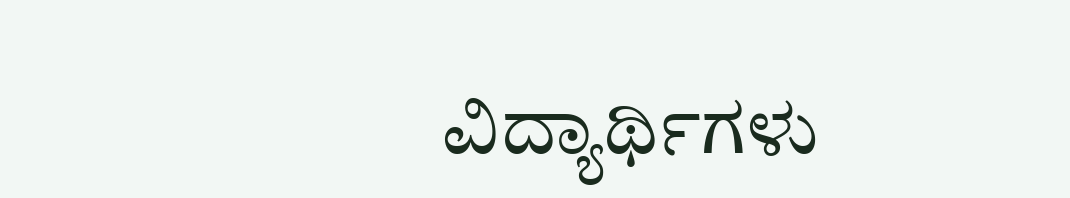ವಿದ್ಯಾರ್ಥಿಗಳು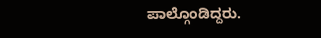ಪಾಲ್ಗೊಂಡಿದ್ದರು.